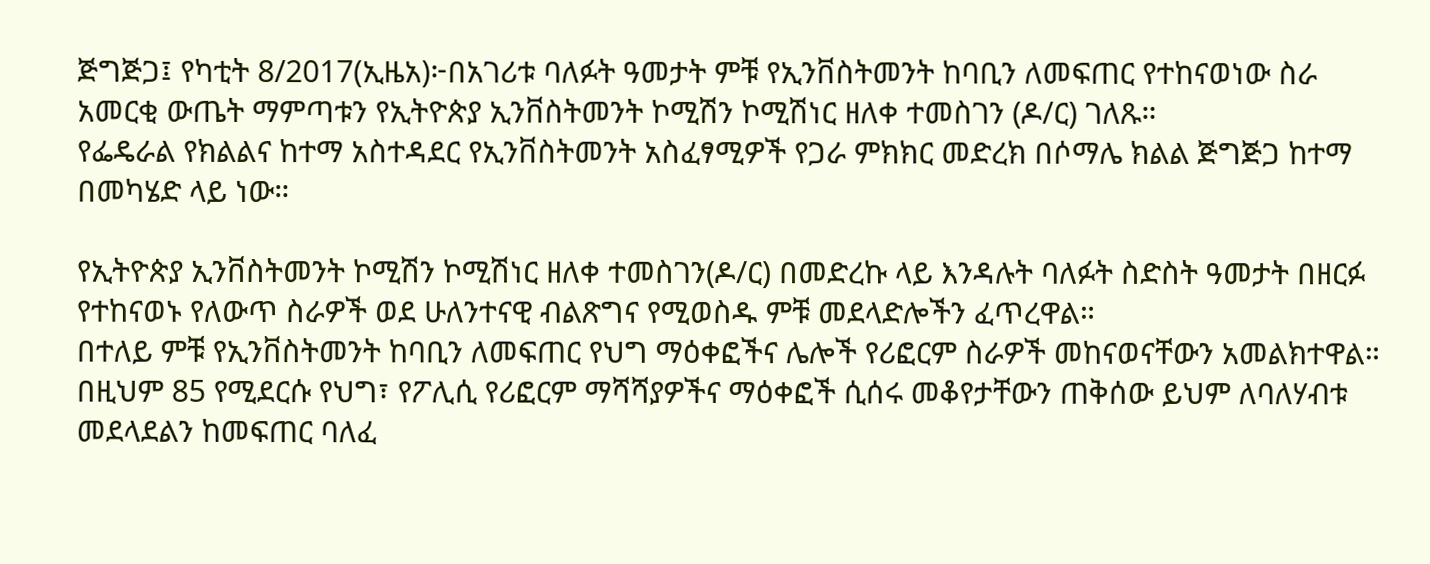ጅግጅጋ፤ የካቲት 8/2017(ኢዜአ)፦በአገሪቱ ባለፉት ዓመታት ምቹ የኢንቨስትመንት ከባቢን ለመፍጠር የተከናወነው ስራ አመርቂ ውጤት ማምጣቱን የኢትዮጵያ ኢንቨስትመንት ኮሚሽን ኮሚሽነር ዘለቀ ተመስገን (ዶ/ር) ገለጹ።
የፌዴራል የክልልና ከተማ አስተዳደር የኢንቨስትመንት አስፈፃሚዎች የጋራ ምክክር መድረክ በሶማሌ ክልል ጅግጅጋ ከተማ በመካሄድ ላይ ነው።

የኢትዮጵያ ኢንቨስትመንት ኮሚሽን ኮሚሽነር ዘለቀ ተመስገን(ዶ/ር) በመድረኩ ላይ እንዳሉት ባለፉት ስድስት ዓመታት በዘርፉ የተከናወኑ የለውጥ ስራዎች ወደ ሁለንተናዊ ብልጽግና የሚወስዱ ምቹ መደላድሎችን ፈጥረዋል።
በተለይ ምቹ የኢንቨስትመንት ከባቢን ለመፍጠር የህግ ማዕቀፎችና ሌሎች የሪፎርም ስራዎች መከናወናቸውን አመልክተዋል።
በዚህም 85 የሚደርሱ የህግ፣ የፖሊሲ የሪፎርም ማሻሻያዎችና ማዕቀፎች ሲሰሩ መቆየታቸውን ጠቅሰው ይህም ለባለሃብቱ መደላደልን ከመፍጠር ባለፈ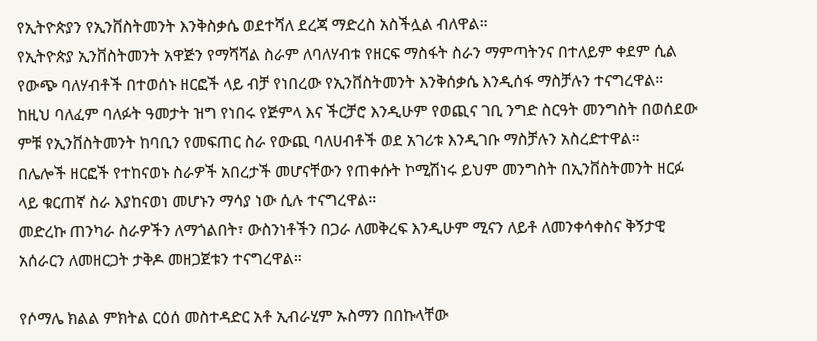የኢትዮጵያን የኢንቨስትመንት እንቅስቃሴ ወደተሻለ ደረጃ ማድረስ አስችሏል ብለዋል።
የኢትዮጵያ ኢንቨስትመንት አዋጅን የማሻሻል ስራም ለባለሃብቱ የዘርፍ ማስፋት ስራን ማምጣትንና በተለይም ቀደም ሲል የውጭ ባለሃብቶች በተወሰኑ ዘርፎች ላይ ብቻ የነበረው የኢንቨስትመንት እንቅሰቃሴ እንዲሰፋ ማስቻሉን ተናግረዋል።
ከዚህ ባለፈም ባለፉት ዓመታት ዝግ የነበሩ የጅምላ እና ችርቻሮ እንዲሁም የወጪና ገቢ ንግድ ስርዓት መንግስት በወሰደው ምቹ የኢንቨስትመንት ከባቢን የመፍጠር ስራ የውጪ ባለሀብቶች ወደ አገሪቱ እንዲገቡ ማስቻሉን አስረድተዋል።
በሌሎች ዘርፎች የተከናወኑ ስራዎች አበረታች መሆናቸውን የጠቀሱት ኮሚሽነሩ ይህም መንግስት በኢንቨስትመንት ዘርፉ ላይ ቁርጠኛ ስራ እያከናወነ መሆኑን ማሳያ ነው ሲሉ ተናግረዋል።
መድረኩ ጠንካራ ስራዎችን ለማጎልበት፣ ውስንነቶችን በጋራ ለመቅረፍ እንዲሁም ሚናን ለይቶ ለመንቀሳቀስና ቅኝታዊ አሰራርን ለመዘርጋት ታቅዶ መዘጋጀቱን ተናግረዋል።

የሶማሌ ክልል ምክትል ርዕሰ መስተዳድር አቶ ኢብራሂም ኡስማን በበኩላቸው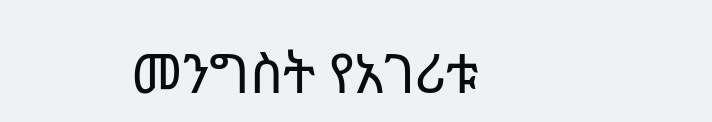መንግስት የአገሪቱ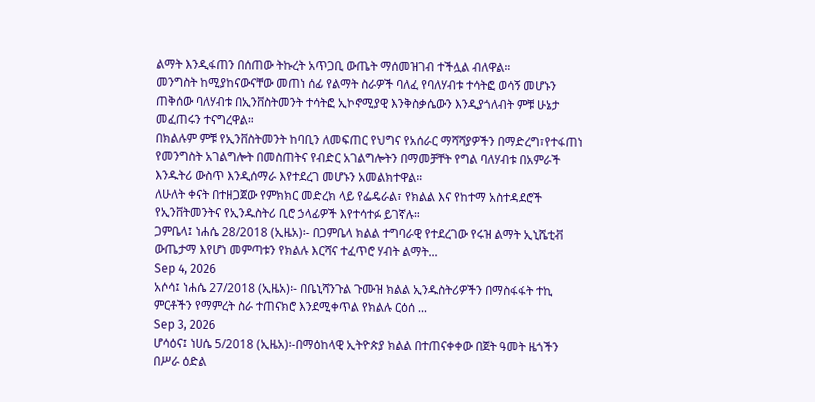ልማት እንዲፋጠን በሰጠው ትኩረት አጥጋቢ ውጤት ማሰመዝገብ ተችሏል ብለዋል።
መንግስት ከሚያከናውናቸው መጠነ ሰፊ የልማት ስራዎች ባለፈ የባለሃብቱ ተሳትፎ ወሳኝ መሆኑን ጠቅሰው ባለሃብቱ በኢንቨስትመንት ተሳትፎ ኢኮኖሚያዊ እንቅስቃሴውን እንዲያጎለብት ምቹ ሁኔታ መፈጠሩን ተናግረዋል።
በክልሉም ምቹ የኢንቨስትመንት ከባቢን ለመፍጠር የህግና የአሰራር ማሻሻያዎችን በማድረግ፣የተፋጠነ የመንግስት አገልግሎት በመስጠትና የብድር አገልግሎትን በማመቻቸት የግል ባለሃብቱ በአምራች እንዱትሪ ውስጥ እንዲሰማራ እየተደረገ መሆኑን አመልክተዋል።
ለሁለት ቀናት በተዘጋጀው የምክክር መድረክ ላይ የፌዴራል፣ የክልል እና የከተማ አስተዳደሮች የኢንቨትመንትና የኢንዱስትሪ ቢሮ ኃላፊዎች እየተሳተፉ ይገኛሉ።
ጋምቤላ፤ ነሐሴ 28/2018 (ኢዜአ)፡- በጋምቤላ ክልል ተግባራዊ የተደረገው የሩዝ ልማት ኢኒሼቲቭ ውጤታማ እየሆነ መምጣቱን የክልሉ እርሻና ተፈጥሮ ሃብት ልማት...
Sep 4, 2026
አሶሳ፤ ነሐሴ 27/2018 (ኢዜአ)፡- በቤኒሻንጉል ጉሙዝ ክልል ኢንዱስትሪዎችን በማስፋፋት ተኪ ምርቶችን የማምረት ስራ ተጠናክሮ እንደሚቀጥል የክልሉ ርዕሰ ...
Sep 3, 2026
ሆሳዕና፤ ነሀሴ 5/2018 (ኢዜአ)፡-በማዕከላዊ ኢትዮጵያ ክልል በተጠናቀቀው በጀት ዓመት ዜጎችን በሥራ ዕድል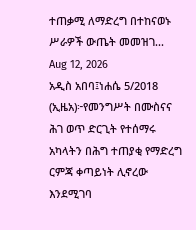ተጠቃሚ ለማድረግ በተከናወኑ ሥራዎች ውጤት መመዝገ...
Aug 12, 2026
አዲስ አበባ፤ነሐሴ 5/2018 (ኢዜአ)፦የመንግሥት በሙስናና ሕገ ወጥ ድርጊት የተሰማሩ አካላትን በሕግ ተጠያቂ የማድረግ ርምጃ ቀጣይነት ሊኖረው እንደሚገባ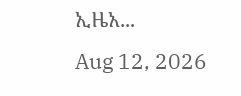ኢዜአ...
Aug 12, 2026